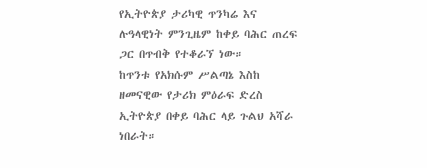የኢትዮጵያ ታሪካዊ ጥንካሬ እና ሉዓላዊነት ምንጊዜም ከቀይ ባሕር ጠረፍ ጋር በጥብቅ የተቆራኘ ነው።
ከጥንቱ የአክሱም ሥልጣኔ እስከ ዘመናዊው የታሪክ ምዕራፍ ድረስ ኢትዮጵያ በቀይ ባሕር ላይ ጉልህ አሻራ ነበራት።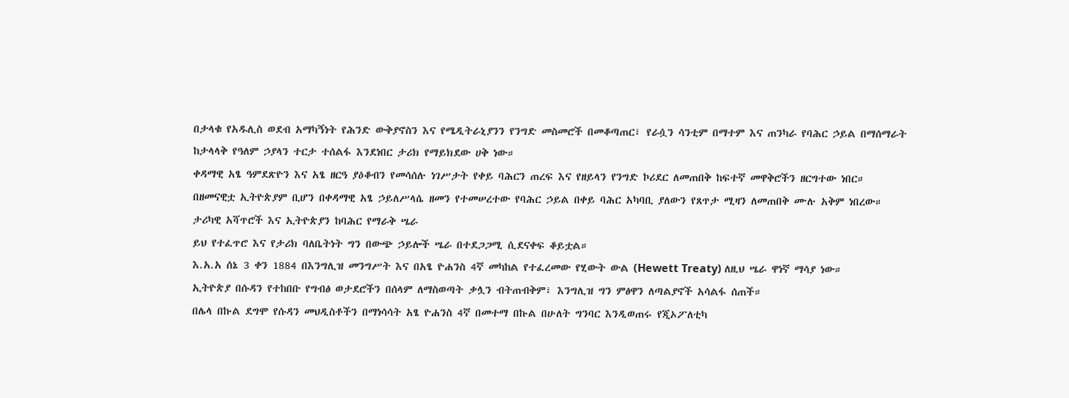በታላቁ የአዱሊስ ወደብ አማካኝነት የሕንድ ውቅያኖስን እና የሜዲትራኒያንን የንግድ መስመሮች በመቆጣጠር፣ የራሷን ሳንቲም በማተም እና ጠንካራ የባሕር ኃይል በማሰማራት ከታላላቅ የዓለም ኃያላን ተርታ ተሰልፋ እንደነበር ታሪክ የማይክደው ሀቅ ነው።
ቀዳማዊ አፄ ዓምደጽዮን እና አፄ ዘርዓ ያዕቆብን የመሳሰሉ ነገሥታት የቀይ ባሕርን ጠረፍ እና የዘይላን የንግድ ኮሪደር ለመጠበቅ ከፍተኛ መዋቅሮችን ዘርግተው ነበር።
በዘመናዊቷ ኢትዮጵያም ቢሆን በቀዳማዊ አፄ ኃይለሥላሴ ዘመን የተመሠረተው የባሕር ኃይል በቀይ ባሕር አካባቢ ያለውን የጸጥታ ሚዛን ለመጠበቅ ሙሉ አቅም ነበረው።
ታሪካዊ አሻጥሮች እና ኢትዮጵያን ከባሕር የማራቅ ሤራ
ይህ የተፈጥሮ እና የታሪክ ባለቤትነት ግን በውጭ ኃይሎች ሤራ በተደጋጋሚ ሲደናቀፍ ቆይቷል።
እ.አ.አ ሰኔ 3 ቀን 1884 በእንግሊዝ መንግሥት እና በአፄ ዮሐንስ 4ኛ መካከል የተፈረመው የሂውት ውል (Hewett Treaty) ለዚህ ሤራ ዋነኛ ማሳያ ነው።
ኢትዮጵያ በሱዳን የተከበቡ የግብፅ ወታደሮችን በሰላም ለማስወጣት ቃሏን ብትጠብቅም፣ እንግሊዝ ግን ምፅዋን ለጣልያኖች አሳልፋ ሰጠች።
በሌላ በኩል ደግሞ የሱዳን መህዲስቶችን በማነሳሳት አፄ ዮሐንስ 4ኛ በመተማ በኩል በሁለት ግንባር እንዲወጠሩ የጂኦፖለቲካ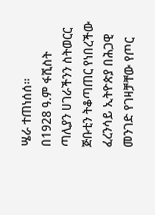ሤራ ተጠነሰሰ።
በ1928 ዓ.ም ፋሺስት ጣሊያን ሀገራችንን ስትወርር ጅቡቲን ትቆጣጠር የነበረችው ፈረንሳይ ኢትዮጵያ በሕጋዊ መንገድ የገዛቻቸው የጦር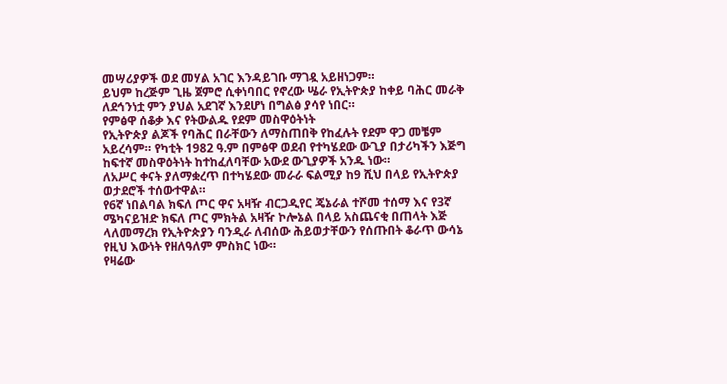መሣሪያዎች ወደ መሃል አገር እንዳይገቡ ማገዷ አይዘነጋም።
ይህም ከረጅም ጊዜ ጀምሮ ሲቀነባበር የኖረው ሤራ የኢትዮጵያ ከቀይ ባሕር መራቅ ለደኅንነቷ ምን ያህል አደገኛ እንደሆነ በግልፅ ያሳየ ነበር።
የምፅዋ ሰቆቃ እና የትውልዱ የደም መስዋዕትነት
የኢትዮጵያ ልጆች የባሕር በራቸውን ለማስጠበቅ የከፈሉት የደም ዋጋ መቼም አይረሳም። የካቲት 1982 ዓ.ም በምፅዋ ወደብ የተካሄደው ውጊያ በታሪካችን እጅግ ከፍተኛ መስዋዕትነት ከተከፈለባቸው አውደ ውጊያዎች አንዱ ነው።
ለአሥር ቀናት ያለማቋረጥ በተካሄደው መራራ ፍልሚያ ከ9 ሺህ በላይ የኢትዮጵያ ወታደሮች ተሰውተዋል።
የ6ኛ ነበልባል ክፍለ ጦር ዋና አዛዥ ብርጋዲየር ጄኔራል ተሾመ ተሰማ እና የ3ኛ ሜካናይዝድ ክፍለ ጦር ምክትል አዛዥ ኮሎኔል በላይ አስጨናቂ በጠላት እጅ ላለመማረክ የኢትዮጵያን ባንዲራ ለብሰው ሕይወታቸውን የሰጡበት ቆራጥ ውሳኔ የዚህ እውነት የዘለዓለም ምስክር ነው።
የዛሬው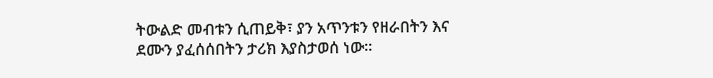ትውልድ መብቱን ሲጠይቅ፣ ያን አጥንቱን የዘራበትን እና ደሙን ያፈሰሰበትን ታሪክ እያስታወሰ ነው።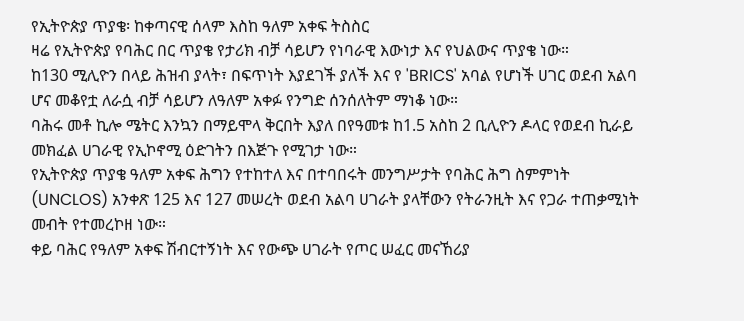የኢትዮጵያ ጥያቄ፡ ከቀጣናዊ ሰላም እስከ ዓለም አቀፍ ትስስር
ዛሬ የኢትዮጵያ የባሕር በር ጥያቄ የታሪክ ብቻ ሳይሆን የነባራዊ እውነታ እና የህልውና ጥያቄ ነው።
ከ130 ሚሊዮን በላይ ሕዝብ ያላት፣ በፍጥነት እያደገች ያለች እና የ 'BRICS' አባል የሆነች ሀገር ወደብ አልባ ሆና መቆየቷ ለራሷ ብቻ ሳይሆን ለዓለም አቀፉ የንግድ ሰንሰለትም ማነቆ ነው።
ባሕሩ መቶ ኪሎ ሜትር እንኳን በማይሞላ ቅርበት እያለ በየዓመቱ ከ1.5 አስከ 2 ቢሊዮን ዶላር የወደብ ኪራይ መክፈል ሀገራዊ የኢኮኖሚ ዕድገትን በእጅጉ የሚገታ ነው።
የኢትዮጵያ ጥያቄ ዓለም አቀፍ ሕግን የተከተለ እና በተባበሩት መንግሥታት የባሕር ሕግ ስምምነት (UNCLOS) አንቀጽ 125 እና 127 መሠረት ወደብ አልባ ሀገራት ያላቸውን የትራንዚት እና የጋራ ተጠቃሚነት መብት የተመረኮዘ ነው።
ቀይ ባሕር የዓለም አቀፍ ሽብርተኝነት እና የውጭ ሀገራት የጦር ሠፈር መናኸሪያ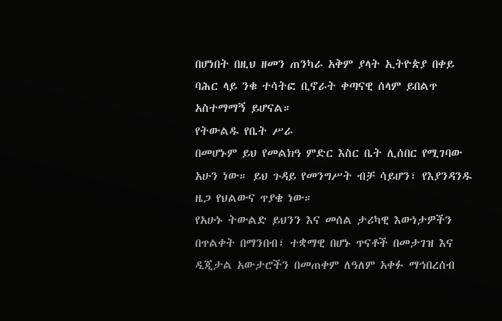በሆነበት በዚህ ዘመን ጠንካራ አቅም ያላት ኢትዮጵያ በቀይ ባሕር ላይ ንቁ ተሳትፎ ቢኖራት ቀጣናዊ ሰላም ይበልጥ አስተማማኝ ይሆናል።
የትውልዱ የቤት ሥራ
በመሆኑም ይህ የመልክዓ ምድር እስር ቤት ሊሰበር የሚገባው አሁን ነው። ይህ ጉዳይ የመንግሥት ብቻ ሳይሆን፣ የእያንዳንዱ ዜጋ የህልውና ጥያቄ ነው።
የአሁኑ ትውልድ ይህንን እና መሰል ታሪካዊ እውነታዎችን በጥልቀት በማንበብ፣ ተቋማዊ በሆኑ ጥናቶች በመታገዝ እና ዲጂታል አውታሮችን በመጠቀም ለዓለም አቀፉ ማኅበረሰብ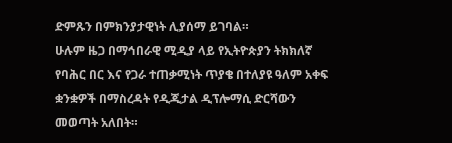ድምጹን በምክንያታዊነት ሊያሰማ ይገባል።
ሁሉም ዜጋ በማኅበራዊ ሚዲያ ላይ የኢትዮጵያን ትክክለኛ የባሕር በር እና የጋራ ተጠቃሚነት ጥያቄ በተለያዩ ዓለም አቀፍ ቋንቋዎች በማስረዳት የዲጂታል ዲፕሎማሲ ድርሻውን መወጣት አለበት።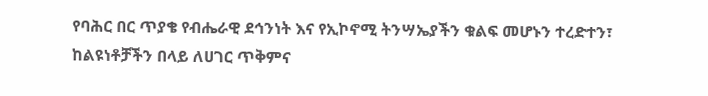የባሕር በር ጥያቄ የብሔራዊ ደኅንነት እና የኢኮኖሚ ትንሣኤያችን ቁልፍ መሆኑን ተረድተን፣ ከልዩነቶቻችን በላይ ለሀገር ጥቅምና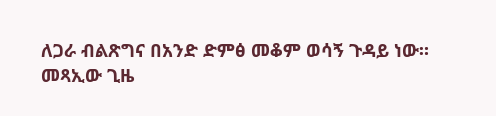ለጋራ ብልጽግና በአንድ ድምፅ መቆም ወሳኝ ጉዳይ ነው።
መጻኢው ጊዜ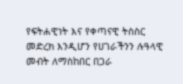የፍትሐዊነት እና የቀጣናዊ ትስስር መድረክ እንዲሆን የሀገራችንን ሉዓላዊ መብት ለማስከበር በጋራ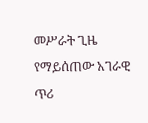መሥራት ጊዜ የማይሰጠው አገራዊ ጥሪ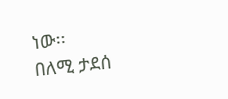ነው፡፡
በለሚ ታደሰ